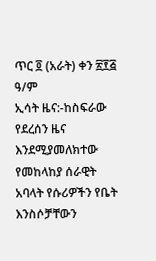ጥር ፬ (አራት) ቀን ፳፻፭ ዓ/ም
ኢሳት ዜና:-ከስፍራው የደረሰን ዜና እንደሚያመለክተው የመከላከያ ሰራዊት አባላት የሱሪዎችን የቤት እንስሶቻቸውን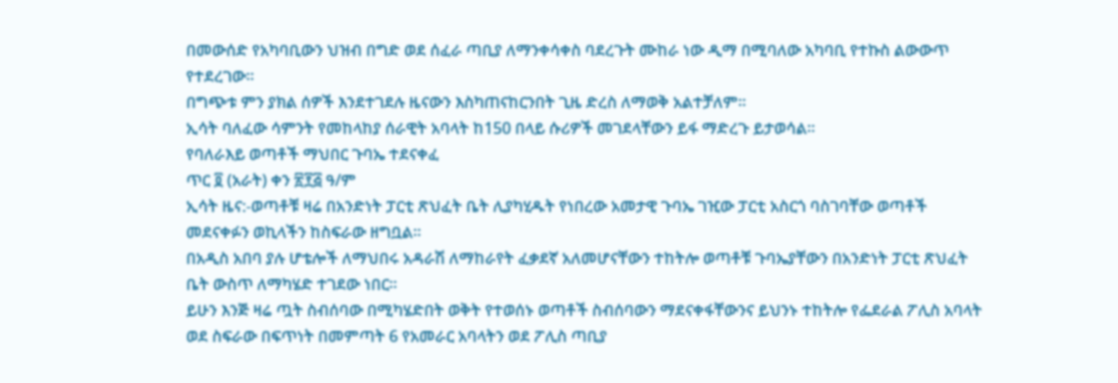በመውሰድ የአካባቢውን ህዝብ በግድ ወደ ሰፈራ ጣቢያ ለማንቀሳቀስ ባደረጉት ሙከራ ነው ዲማ በሚባለው አካባቢ የተኩስ ልውውጥ የተደረገው።
በግጭቱ ምን ያክል ሰዎች እንደተገደሉ ዜናውን እስካጠናከርንበት ጊዜ ድረስ ለማወቅ አልተቻለም።
ኢሳት ባለፈው ሳምንት የመከላከያ ሰራዊት አባላት ከ150 በላይ ሱሪዎች መገደላቸውን ይፋ ማድረጉ ይታወሳል።
የባለራእይ ወጣቶች ማህበር ጉባኤ ተደናቀፈ
ጥር ፬ (አራት) ቀን ፳፻፭ ዓ/ም
ኢሳት ዜና:-ወጣቶቹ ዛሬ በአንድነት ፓርቲ ጽህፈት ቤት ሊያካሂዱት የነበረው አመታዊ ጉባኤ ገዢው ፓርቲ አስርጎ ባስገባቸው ወጣቶች መደናቀፉን ወኪላችን ከስፍራው ዘግቧል።
በአዲስ አበባ ያሉ ሆቴሎች ለማህበሩ አዳራሽ ለማከራየት ፈቃደኛ አለመሆናቸውን ተከትሎ ወጣቶቹ ጉባኤያቸውን በአንድነት ፓርቲ ጽህፈት ቤት ውስጥ ለማካሄድ ተገደው ነበር።
ይሁን እንጅ ዛሬ ጧት ስብሰባው በሚካሄድበት ወቅት የተወሰኑ ወጣቶች ስብሰባውን ማደናቀፋቸውንና ይህንኑ ተከትሎ የፌደራል ፖሊስ አባላት ወደ ስፍራው በፍጥነት በመምጣት 6 የአመራር አባላትን ወደ ፖሊስ ጣቢያ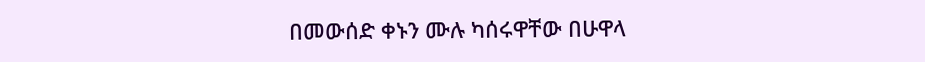በመውሰድ ቀኑን ሙሉ ካሰሩዋቸው በሁዋላ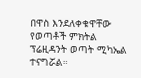በዋስ እንደለቀቁዋቸው የወጣቶች ምክትል ፕሬዚዳንት ወጣት ሚካኤል ተናግሯል።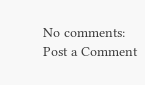No comments:
Post a Comment